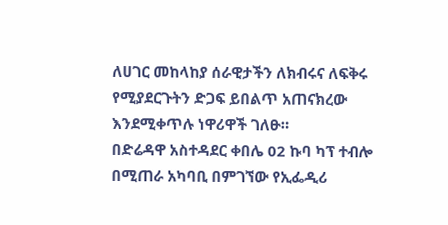ለሀገር መከላከያ ሰራዊታችን ለክብሩና ለፍቅሩ የሚያደርጉትን ድጋፍ ይበልጥ አጠናክረው እንደሚቀጥሉ ነዋሪዋች ገለፁ።
በድሬዳዋ አስተዳደር ቀበሌ 02 ኩባ ካፕ ተብሎ በሚጠራ አካባቢ በምገኘው የኢፌዲሪ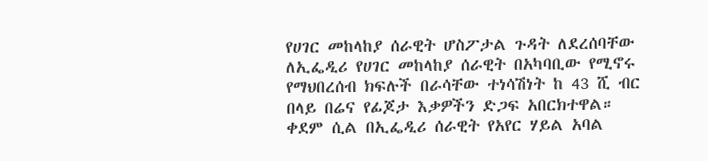የሀገር መከላከያ ሰራዊት ሆስፖታል ጉዳት ለደረሰባቸው ለኢፌዲሪ የሀገር መከላከያ ሰራዊት በአካባቢው የሚኖሩ የማህበረሰብ ክፍሉች በራሳቸው ተነሳሽነት ከ 43 ሺ ብር በላይ በሬና የፊጆታ እቃዎችን ድጋፍ አበርክተዋል። ቀደም ሲል በኢፌዲሪ ሰራዊት የአየር ሃይል አባል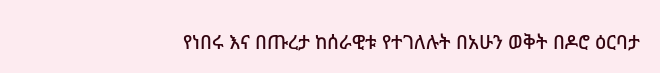የነበሩ እና በጡረታ ከሰራዊቱ የተገለሉት በአሁን ወቅት በዶሮ ዕርባታ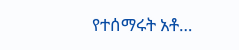የተሰማሩት አቶ…